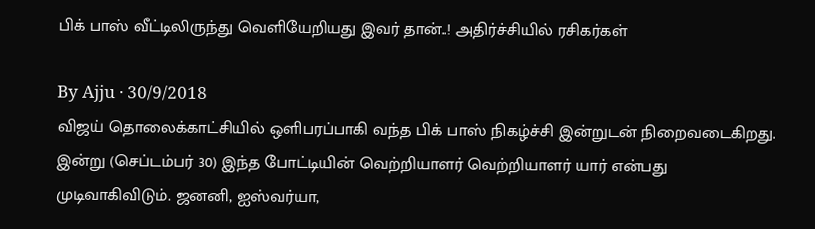பிக் பாஸ் வீட்டிலிருந்து வெளியேறியது இவர் தான்..! அதிர்ச்சியில் ரசிகர்கள்

By Ajju · 30/9/2018
விஜய் தொலைக்காட்சியில் ஒளிபரப்பாகி வந்த பிக் பாஸ் நிகழ்ச்சி இன்றுடன் நிறைவடைகிறது. இன்று (செப்டம்பர் 30) இந்த போட்டியின் வெற்றியாளர் வெற்றியாளர் யார் என்பது முடிவாகிவிடும். ஜனனி, ஐஸ்வர்யா,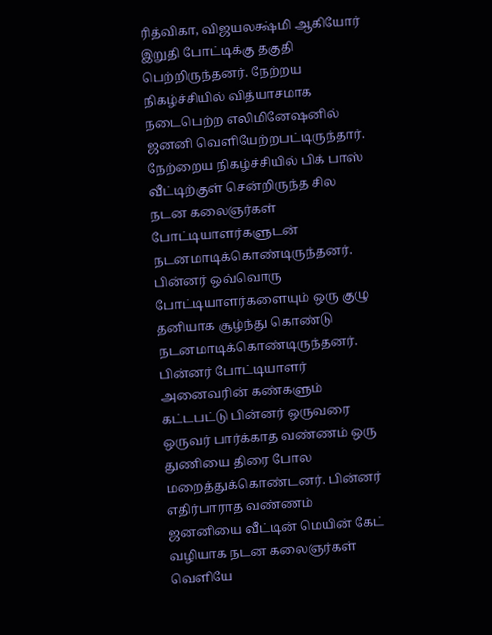ரித்விகா, விஜயலக்ஷ்மி ஆகியோர் இறுதி போட்டிக்கு தகுதி பெற்றிருந்தனர். நேற்றய நிகழ்ச்சியில் வித்யாசமாக நடைபெற்ற எலிமினேஷனில் ஜனனி வெளியேற்றபட்டிருந்தார். நேற்றைய நிகழ்ச்சியில் பிக் பாஸ் வீட்டிற்குள் சென்றிருந்த சில நடன கலைஞர்கள் போட்டியாளர்களுடன் நடனமாடிக்கொண்டிருந்தனர். பின்னர் ஒவ்வொரு போட்டியாளர்களையும் ஒரு குழு தனியாக சூழ்ந்து கொண்டு நடனமாடிக்கொண்டிருந்தனர். பின்னர் போட்டியாளர் அனைவரின் கண்களும் கட்டபட்டு பின்னர் ஒருவரை ஒருவர் பார்க்காத வண்ணம் ஒரு துணியை திரை போல மறைத்துக்கொண்டனர். பின்னர் எதிர்பாராத வண்ணம் ஜனனியை வீட்டின் மெயின் கேட் வழியாக நடன கலைஞர்கள் வெளியே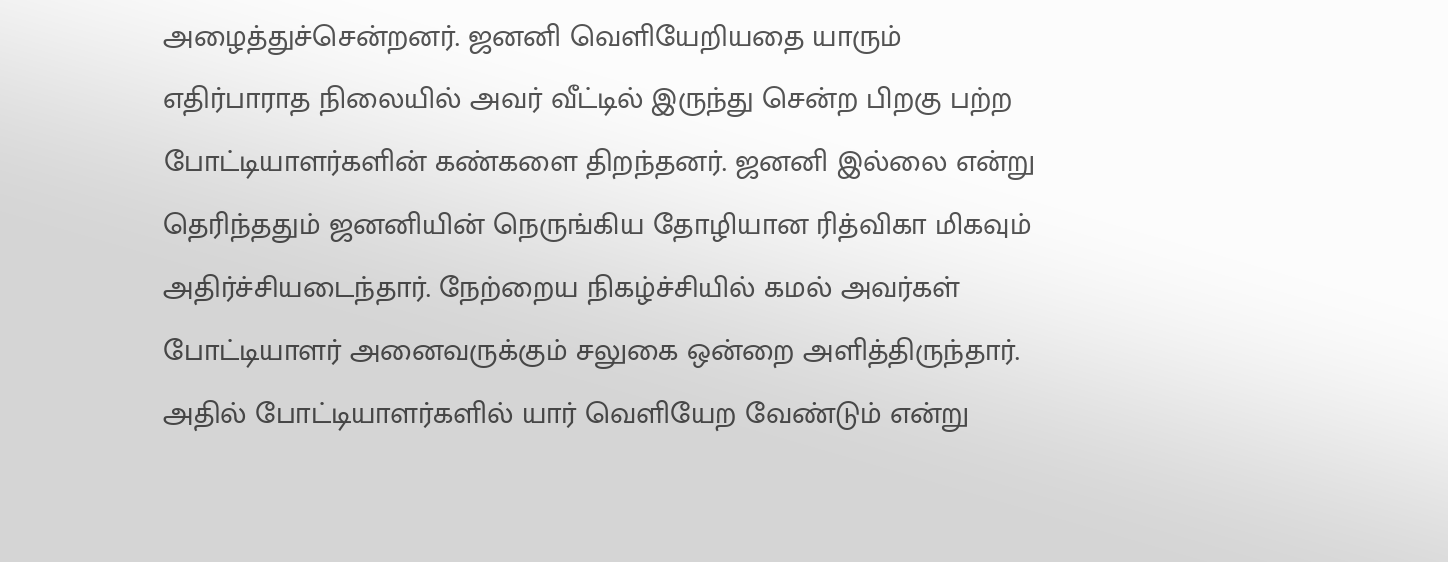அழைத்துச்சென்றனர். ஜனனி வெளியேறியதை யாரும் எதிர்பாராத நிலையில் அவர் வீட்டில் இருந்து சென்ற பிறகு பற்ற போட்டியாளர்களின் கண்களை திறந்தனர். ஜனனி இல்லை என்று தெரிந்ததும் ஜனனியின் நெருங்கிய தோழியான ரித்விகா மிகவும் அதிர்ச்சியடைந்தார். நேற்றைய நிகழ்ச்சியில் கமல் அவர்கள் போட்டியாளர் அனைவருக்கும் சலுகை ஒன்றை அளித்திருந்தார். அதில் போட்டியாளர்களில் யார் வெளியேற வேண்டும் என்று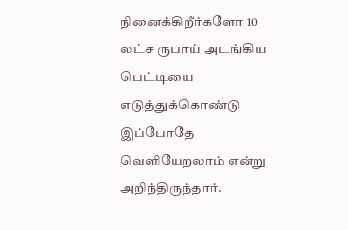நினைக்கிறீர்களோ 10 லட்ச ருபாய் அடங்கிய பெட்டியை எடுத்துக்கொண்டு இப்போதே வெளியேறலாம் என்று அறிந்திருந்தார்.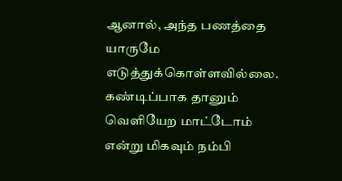ஆனால், அந்த பணத்தை யாருமே எடுத்துக்கொள்ளவில்லை. கண்டிப்பாக தானும் வெளியேற மாட்டோம் என்று மிகவும் நம்பி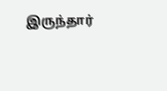இருந்தார்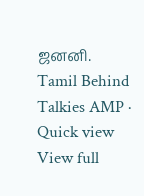ஜனனி.
Tamil Behind Talkies AMP · Quick view
View full